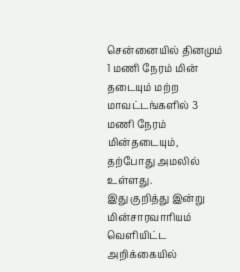சென்னையில் தினமும் 1 மணி நேரம் மின் தடையும் மற்ற மாவட்டங்களில் 3 மணி நேரம் மின்தடையும், தற்போது அமலில் உள்ளது.
இது குறித்து இன்று மின்சாரவாரியம் வெளியிட்ட அறிக்கையில்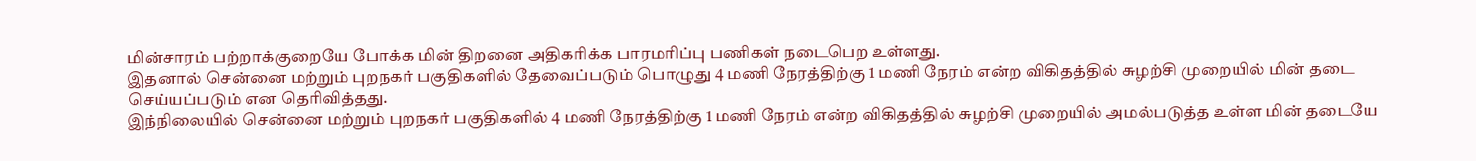மின்சாரம் பற்றாக்குறையே போக்க மின் திறனை அதிகரிக்க பாரமரிப்பு பணிகள் நடைபெற உள்ளது.
இதனால் சென்னை மற்றும் புறநகர் பகுதிகளில் தேவைப்படும் பொழுது 4 மணி நேரத்திற்கு 1 மணி நேரம் என்ற விகிதத்தில் சுழற்சி முறையில் மின் தடை செய்யப்படும் என தெரிவித்தது.
இந்நிலையில் சென்னை மற்றும் புறநகர் பகுதிகளில் 4 மணி நேரத்திற்கு 1 மணி நேரம் என்ற விகிதத்தில் சுழற்சி முறையில் அமல்படுத்த உள்ள மின் தடையே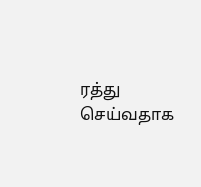ரத்து செய்வதாக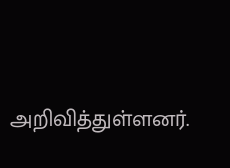அறிவித்துள்ளனர்.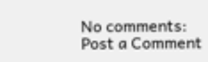No comments:
Post a Comment